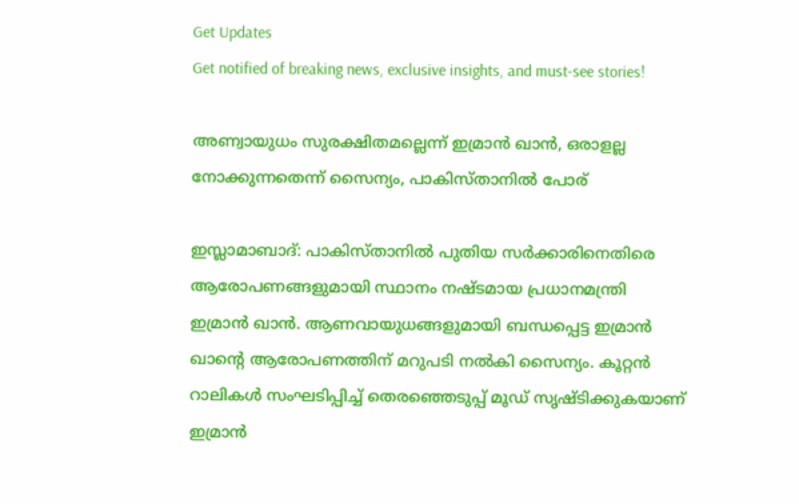Get Updates
Get notified of breaking news, exclusive insights, and must-see stories!

അണ്വായുധം സുരക്ഷിതമല്ലെന്ന് ഇമ്രാന്‍ ഖാന്‍, ഒരാളല്ല നോക്കുന്നതെന്ന് സൈന്യം, പാകിസ്താനില്‍ പോര്

ഇസ്ലാമാബാദ്: പാകിസ്താനില്‍ പുതിയ സര്‍ക്കാരിനെതിരെ ആരോപണങ്ങളുമായി സ്ഥാനം നഷ്ടമായ പ്രധാനമന്ത്രി ഇമ്രാന്‍ ഖാന്‍. ആണവായുധങ്ങളുമായി ബന്ധപ്പെട്ട ഇമ്രാന്‍ ഖാന്റെ ആരോപണത്തിന് മറുപടി നല്‍കി സൈന്യം. കൂറ്റന്‍ റാലികള്‍ സംഘടിപ്പിച്ച് തെരഞ്ഞെടുപ്പ് മൂഡ് സൃഷ്ടിക്കുകയാണ് ഇമ്രാന്‍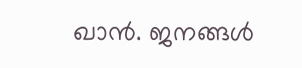ഖാന്‍. ജനങ്ങള്‍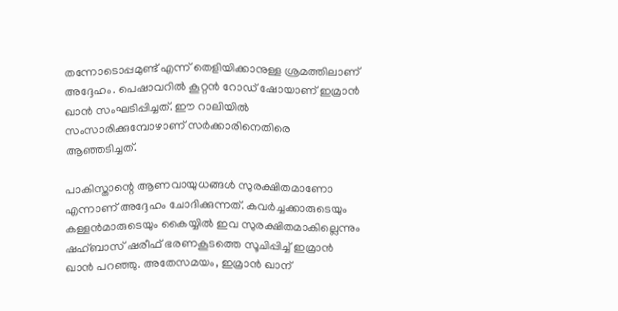തന്നോടൊപ്പമുണ്ട് എന്ന് തെളിയിക്കാനുള്ള ശ്രമത്തിലാണ് അദ്ദേഹം. പെഷാവറില്‍ കൂറ്റന്‍ റോഡ് ഷോയാണ് ഇമ്രാന്‍ ഖാന്‍ സംഘടിപ്പിച്ചത്. ഈ റാലിയില്‍ സംസാരിക്കുമ്പോഴാണ് സര്‍ക്കാരിനെതിരെ ആഞ്ഞടിച്ചത്.

പാകിസ്താന്റെ ആണവായുധങ്ങള്‍ സുരക്ഷിതമാണോ എന്നാണ് അദ്ദേഹം ചോദിക്കുന്നത്. കവര്‍ച്ചക്കാരുടെയും കള്ളന്‍മാരുടെയും കൈയ്യില്‍ ഇവ സുരക്ഷിതമാകില്ലെന്നും ഷഹ്ബാസ് ഷരീഫ് ഭരണകൂടത്തെ സൂചിപ്പിച്ച് ഇമ്രാന്‍ ഖാന്‍ പറഞ്ഞു. അതേസമയം, ഇമ്രാന്‍ ഖാന്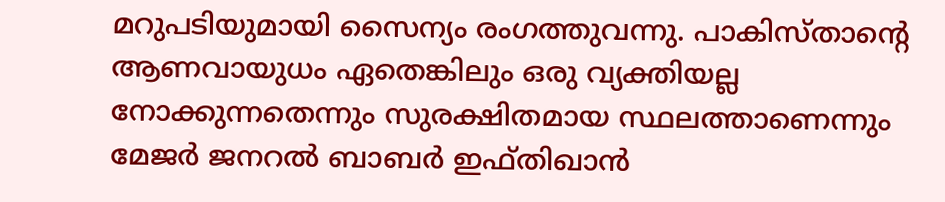മറുപടിയുമായി സൈന്യം രംഗത്തുവന്നു. പാകിസ്താന്റെ ആണവായുധം ഏതെങ്കിലും ഒരു വ്യക്തിയല്ല നോക്കുന്നതെന്നും സുരക്ഷിതമായ സ്ഥലത്താണെന്നും മേജര്‍ ജനറല്‍ ബാബര്‍ ഇഫ്തിഖാന്‍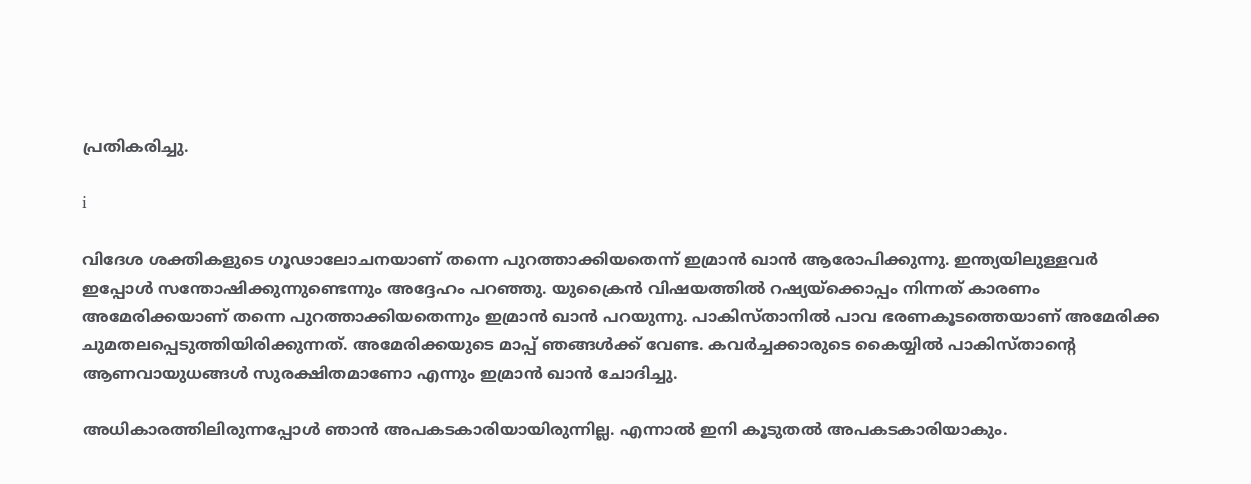പ്രതികരിച്ചു.

i

വിദേശ ശക്തികളുടെ ഗൂഢാലോചനയാണ് തന്നെ പുറത്താക്കിയതെന്ന് ഇമ്രാന്‍ ഖാന്‍ ആരോപിക്കുന്നു. ഇന്ത്യയിലുള്ളവര്‍ ഇപ്പോള്‍ സന്തോഷിക്കുന്നുണ്ടെന്നും അദ്ദേഹം പറഞ്ഞു. യുക്രൈന്‍ വിഷയത്തില്‍ റഷ്യയ്‌ക്കൊപ്പം നിന്നത് കാരണം അമേരിക്കയാണ് തന്നെ പുറത്താക്കിയതെന്നും ഇമ്രാന്‍ ഖാന്‍ പറയുന്നു. പാകിസ്താനില്‍ പാവ ഭരണകൂടത്തെയാണ് അമേരിക്ക ചുമതലപ്പെടുത്തിയിരിക്കുന്നത്. അമേരിക്കയുടെ മാപ്പ് ഞങ്ങള്‍ക്ക് വേണ്ട. കവര്‍ച്ചക്കാരുടെ കൈയ്യില്‍ പാകിസ്താന്റെ ആണവായുധങ്ങള്‍ സുരക്ഷിതമാണോ എന്നും ഇമ്രാന്‍ ഖാന്‍ ചോദിച്ചു.

അധികാരത്തിലിരുന്നപ്പോള്‍ ഞാന്‍ അപകടകാരിയായിരുന്നില്ല. എന്നാല്‍ ഇനി കൂടുതല്‍ അപകടകാരിയാകും.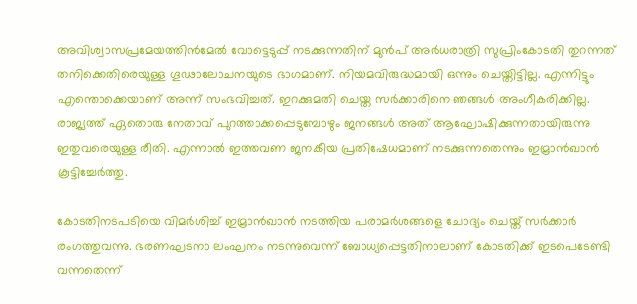അവിശ്വാസപ്രമേയത്തിന്‍മേല്‍ വോട്ടെടുപ്പ് നടക്കുന്നതിന് മുന്‍പ് അര്‍ധരാത്രി സുപ്രിംകോടതി തുറന്നത് തനിക്കെതിരെയുള്ള ഗൂഢാലോചനയുടെ ഭാഗമാണ്. നിയമവിരുദ്ധമായി ഒന്നും ചെയ്തിട്ടില്ല. എന്നിട്ടും എന്തൊക്കെയാണ് അന്ന് സംഭവിച്ചത്. ഇറക്കുമതി ചെയ്ത സര്‍ക്കാരിനെ ഞങ്ങള്‍ അംഗീകരിക്കില്ല. രാജ്യത്ത് ഏതൊരു നേതാവ് പുറത്താക്കപ്പെടുമ്പോഴും ജനങ്ങള്‍ അത് ആഘോഷിക്കുന്നതായിരുന്നു ഇതുവരെയുള്ള രീതി. എന്നാല്‍ ഇത്തവണ ജനകീയ പ്രതിഷേധമാണ് നടക്കുന്നതെന്നും ഇമ്രാന്‍ഖാന്‍ കൂട്ടിച്ചേര്‍ത്തു.

കോടതിനടപടിയെ വിമര്‍ശിച്ച് ഇമ്രാന്‍ഖാന്‍ നടത്തിയ പരാമര്‍ശങ്ങളെ ചോദ്യം ചെയ്ത് സര്‍ക്കാര്‍ രംഗത്തുവന്നു. ഭരണഘടനാ ലംഘനം നടന്നുവെന്ന് ബോധ്യപ്പെട്ടതിനാലാണ് കോടതിക്ക് ഇടപെടേണ്ടി വന്നതെന്ന്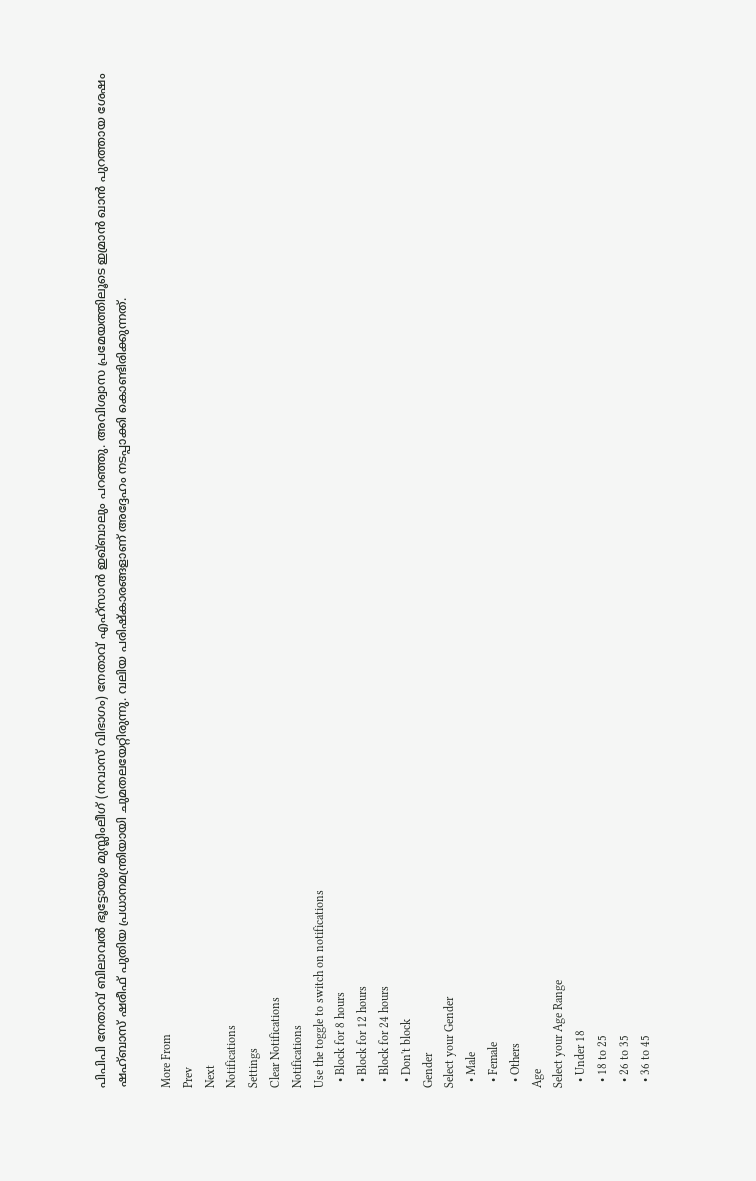പിപിപി നേതാവ് ബിലാവല്‍ ഭൂട്ടോയും മുസ്ലിംലീഗ് (നവാസ് വിഭാഗം) നേതാവ് എഹ്സാന്‍ ഇഖ്ബാലും പറഞ്ഞു. അവിശ്വാസ പ്രമേയത്തിലൂടെ ഇമ്രാന്‍ ഖാന്‍ പുറത്തായ ശേഷം ഷഹ്ബാസ് ഷരീഫ് പുതിയ പ്രധാനമന്ത്രിയായി ചുമതലയേറ്റിരുന്നു. വലിയ പരിഷ്‌കാരങ്ങളാണ് അദ്ദേഹം നടപ്പാക്കി കൊണ്ടിരിക്കുന്നത്.

More From
Prev
Next
Notifications
Settings
Clear Notifications
Notifications
Use the toggle to switch on notifications
  • Block for 8 hours
  • Block for 12 hours
  • Block for 24 hours
  • Don't block
Gender
Select your Gender
  • Male
  • Female
  • Others
Age
Select your Age Range
  • Under 18
  • 18 to 25
  • 26 to 35
  • 36 to 45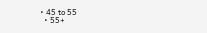• 45 to 55
  • 55+